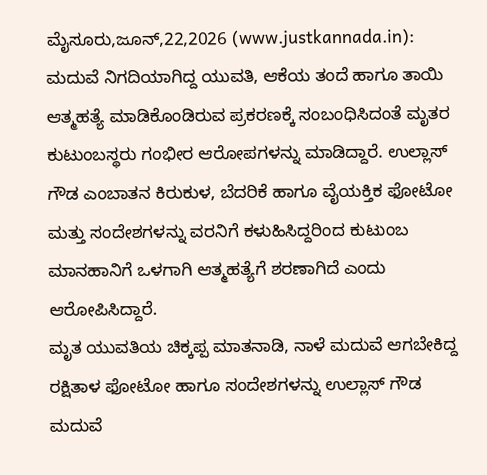ಮೈಸೂರು,ಜೂನ್,22,2026 (www.justkannada.in): ಮದುವೆ ನಿಗದಿಯಾಗಿದ್ದ ಯುವತಿ, ಆಕೆಯ ತಂದೆ ಹಾಗೂ ತಾಯಿ ಆತ್ಮಹತ್ಯೆ ಮಾಡಿಕೊಂಡಿರುವ ಪ್ರಕರಣಕ್ಕೆ ಸಂಬಂಧಿಸಿದಂತೆ ಮೃತರ ಕುಟುಂಬಸ್ಥರು ಗಂಭೀರ ಆರೋಪಗಳನ್ನು ಮಾಡಿದ್ದಾರೆ. ಉಲ್ಲಾಸ್ ಗೌಡ ಎಂಬಾತನ ಕಿರುಕುಳ, ಬೆದರಿಕೆ ಹಾಗೂ ವೈಯಕ್ತಿಕ ಫೋಟೋ ಮತ್ತು ಸಂದೇಶಗಳನ್ನು ವರನಿಗೆ ಕಳುಹಿಸಿದ್ದರಿಂದ ಕುಟುಂಬ ಮಾನಹಾನಿಗೆ ಒಳಗಾಗಿ ಆತ್ಮಹತ್ಯೆಗೆ ಶರಣಾಗಿದೆ ಎಂದು ಆರೋಪಿಸಿದ್ದಾರೆ.
ಮೃತ ಯುವತಿಯ ಚಿಕ್ಕಪ್ಪ ಮಾತನಾಡಿ, ನಾಳೆ ಮದುವೆ ಆಗಬೇಕಿದ್ದ ರಕ್ಷಿತಾಳ ಫೋಟೋ ಹಾಗೂ ಸಂದೇಶಗಳನ್ನು ಉಲ್ಲಾಸ್ ಗೌಡ ಮದುವೆ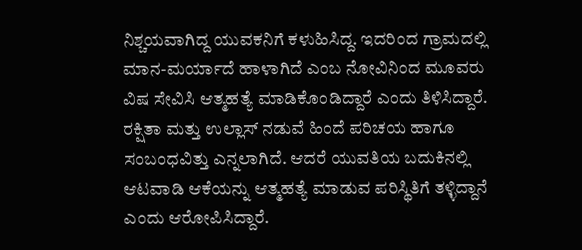ನಿಶ್ಚಯವಾಗಿದ್ದ ಯುವಕನಿಗೆ ಕಳುಹಿಸಿದ್ದ. ಇದರಿಂದ ಗ್ರಾಮದಲ್ಲಿ ಮಾನ-ಮರ್ಯಾದೆ ಹಾಳಾಗಿದೆ ಎಂಬ ನೋವಿನಿಂದ ಮೂವರು ವಿಷ ಸೇವಿಸಿ ಆತ್ಮಹತ್ಯೆ ಮಾಡಿಕೊಂಡಿದ್ದಾರೆ ಎಂದು ತಿಳಿಸಿದ್ದಾರೆ. ರಕ್ಷಿತಾ ಮತ್ತು ಉಲ್ಲಾಸ್ ನಡುವೆ ಹಿಂದೆ ಪರಿಚಯ ಹಾಗೂ ಸಂಬಂಧವಿತ್ತು ಎನ್ನಲಾಗಿದೆ. ಆದರೆ ಯುವತಿಯ ಬದುಕಿನಲ್ಲಿ ಆಟವಾಡಿ ಆಕೆಯನ್ನು ಆತ್ಮಹತ್ಯೆ ಮಾಡುವ ಪರಿಸ್ಥಿತಿಗೆ ತಳ್ಳಿದ್ದಾನೆ ಎಂದು ಆರೋಪಿಸಿದ್ದಾರೆ.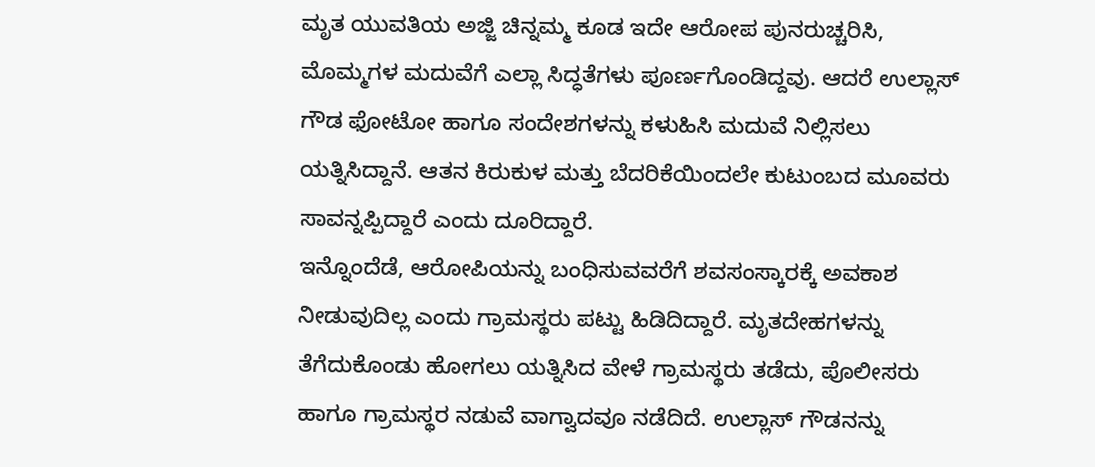ಮೃತ ಯುವತಿಯ ಅಜ್ಜಿ ಚಿನ್ನಮ್ಮ ಕೂಡ ಇದೇ ಆರೋಪ ಪುನರುಚ್ಚರಿಸಿ, ಮೊಮ್ಮಗಳ ಮದುವೆಗೆ ಎಲ್ಲಾ ಸಿದ್ಧತೆಗಳು ಪೂರ್ಣಗೊಂಡಿದ್ದವು. ಆದರೆ ಉಲ್ಲಾಸ್ ಗೌಡ ಫೋಟೋ ಹಾಗೂ ಸಂದೇಶಗಳನ್ನು ಕಳುಹಿಸಿ ಮದುವೆ ನಿಲ್ಲಿಸಲು ಯತ್ನಿಸಿದ್ದಾನೆ. ಆತನ ಕಿರುಕುಳ ಮತ್ತು ಬೆದರಿಕೆಯಿಂದಲೇ ಕುಟುಂಬದ ಮೂವರು ಸಾವನ್ನಪ್ಪಿದ್ದಾರೆ ಎಂದು ದೂರಿದ್ದಾರೆ.
ಇನ್ನೊಂದೆಡೆ, ಆರೋಪಿಯನ್ನು ಬಂಧಿಸುವವರೆಗೆ ಶವಸಂಸ್ಕಾರಕ್ಕೆ ಅವಕಾಶ ನೀಡುವುದಿಲ್ಲ ಎಂದು ಗ್ರಾಮಸ್ಥರು ಪಟ್ಟು ಹಿಡಿದಿದ್ದಾರೆ. ಮೃತದೇಹಗಳನ್ನು ತೆಗೆದುಕೊಂಡು ಹೋಗಲು ಯತ್ನಿಸಿದ ವೇಳೆ ಗ್ರಾಮಸ್ಥರು ತಡೆದು, ಪೊಲೀಸರು ಹಾಗೂ ಗ್ರಾಮಸ್ಥರ ನಡುವೆ ವಾಗ್ವಾದವೂ ನಡೆದಿದೆ. ಉಲ್ಲಾಸ್ ಗೌಡನನ್ನು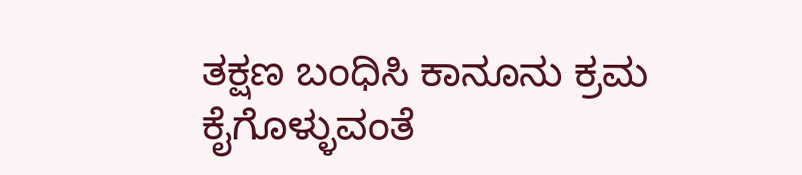ತಕ್ಷಣ ಬಂಧಿಸಿ ಕಾನೂನು ಕ್ರಮ ಕೈಗೊಳ್ಳುವಂತೆ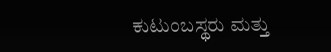ಕುಟುಂಬಸ್ಥರು ಮತ್ತು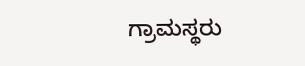ಗ್ರಾಮಸ್ಥರು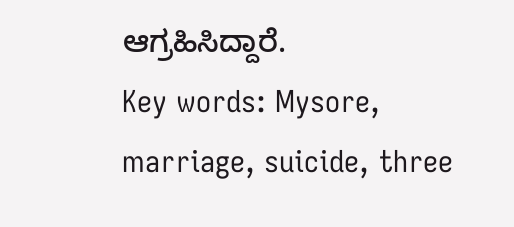ಆಗ್ರಹಿಸಿದ್ದಾರೆ.
Key words: Mysore, marriage, suicide, three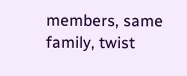members, same family, twist